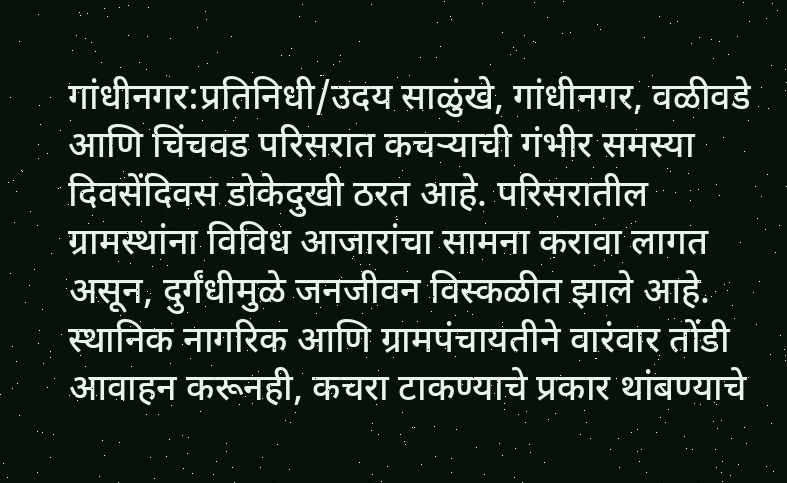गांधीनगर:प्रतिनिधी/उदय साळुंखे, गांधीनगर, वळीवडे आणि चिंचवड परिसरात कचऱ्याची गंभीर समस्या दिवसेंदिवस डोकेदुखी ठरत आहे. परिसरातील ग्रामस्थांना विविध आजारांचा सामना करावा लागत असून, दुर्गंधीमुळे जनजीवन विस्कळीत झाले आहे.
स्थानिक नागरिक आणि ग्रामपंचायतीने वारंवार तोंडी आवाहन करूनही, कचरा टाकण्याचे प्रकार थांबण्याचे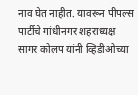नाव घेत नाहीत. यावरून पीपल्स पार्टीचे गांधीनगर शहराध्यक्ष सागर कोलप यांनी व्हिडीओच्या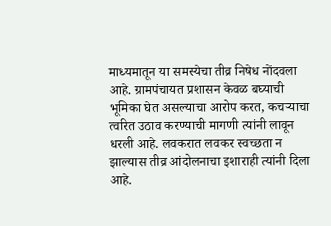माध्यमातून या समस्येचा तीव्र निषेध नोंदवला आहे. ग्रामपंचायत प्रशासन केवळ बघ्याची भूमिका घेत असल्याचा आरोप करत, कचऱ्याचा त्वरित उठाव करण्याची मागणी त्यांनी लावून धरली आहे. लवकरात लवकर स्वच्छता न झाल्यास तीव्र आंदोलनाचा इशाराही त्यांनी दिला आहे.